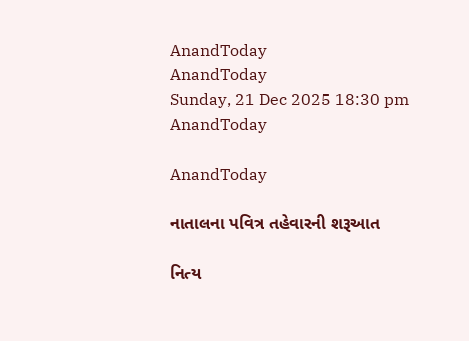AnandToday
AnandToday
Sunday, 21 Dec 2025 18:30 pm
AnandToday

AnandToday

નાતાલના પવિત્ર તહેવારની શરૂઆત

નિત્ય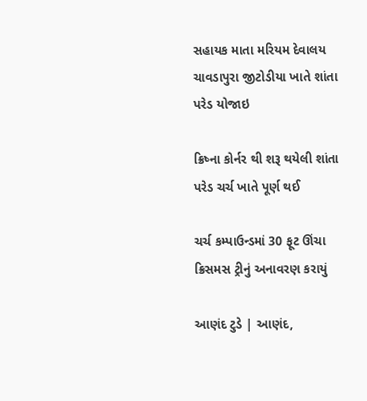સહાયક માતા મરિયમ દેવાલય ચાવડાપુરા જીટોડીયા ખાતે શાંતા પરેડ યોજાઇ

ક્રિષ્ના કોર્નર થી શરૂ થયેલી શાંતા પરેડ ચર્ચ ખાતે પૂર્ણ થઈ

ચર્ચ કમ્પાઉન્ડમાં 30 ફૂટ ઊંચા ક્રિસમસ ટ્રીનું અનાવરણ કરાયું

આણંદ ટુડે | આણંદ,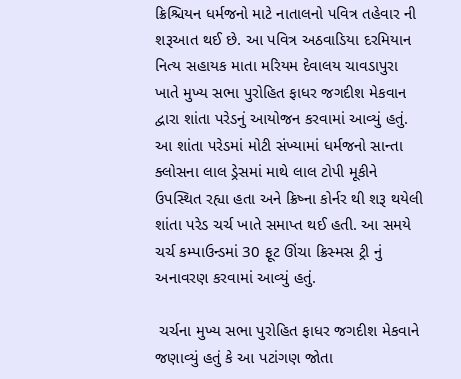ક્રિશ્ચિયન ધર્મજનો માટે નાતાલનો પવિત્ર તહેવાર ની શરૂઆત થઈ છે. આ પવિત્ર અઠવાડિયા દરમિયાન નિત્ય સહાયક માતા મરિયમ દેવાલય ચાવડાપુરા ખાતે મુખ્ય સભા પુરોહિત ફાધર જગદીશ મેકવાન દ્વારા શાંતા પરેડનું આયોજન કરવામાં આવ્યું હતું. આ શાંતા પરેડમાં મોટી સંખ્યામાં ધર્મજનો સાન્તા ક્લોસના લાલ ડ્રેસમાં માથે લાલ ટોપી મૂકીને ઉપસ્થિત રહ્યા હતા અને ક્રિષ્ના કોર્નર થી શરૂ થયેલી શાંતા પરેડ ચર્ચ ખાતે સમાપ્ત થઈ હતી. આ સમયે ચર્ચ કમ્પાઉન્ડમાં 30 ફૂટ ઊંચા ક્રિસ્મસ ટ્રી નું અનાવરણ કરવામાં આવ્યું હતું.

 ચર્ચના મુખ્ય સભા પુરોહિત ફાધર જગદીશ મેકવાને જણાવ્યું હતું કે આ પટાંગણ જોતા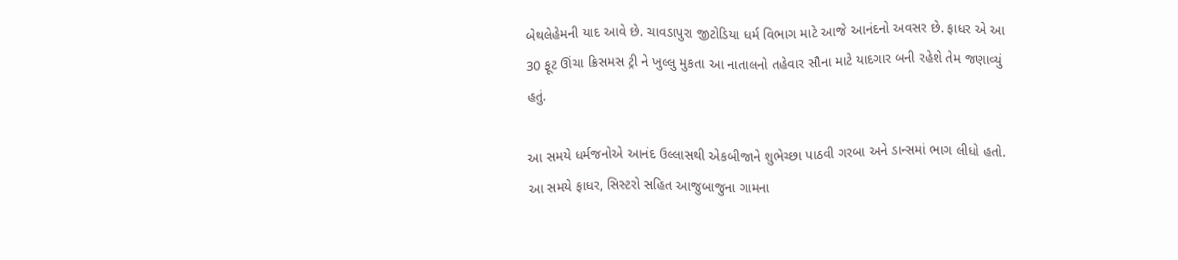બેથલેહેમની યાદ આવે છે. ચાવડાપુરા જીટોડિયા ધર્મ વિભાગ માટે આજે આનંદનો અવસર છે. ફાધર એ આ 30 ફૂટ ઊંચા ક્રિસમસ ટ્રી ને ખુલ્લુ મુકતા આ નાતાલનો તહેવાર સૌના માટે યાદગાર બની રહેશે તેમ જણાવ્યું હતું.

આ સમયે ધર્મજનોએ આનંદ ઉલ્લાસથી એકબીજાને શુભેચ્છા પાઠવી ગરબા અને ડાન્સમાં ભાગ લીધો હતો. આ સમયે ફાધર, સિસ્ટરો સહિત આજુબાજુના ગામના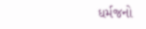ધર્મજનો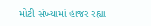મોટી સંખ્યામાં હાજર રહ્યા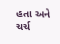હતા અને ચર્ચ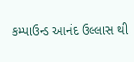કમ્પાઉન્ડ આનંદ ઉલ્લાસ થી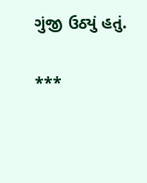ગુંજી ઉઠ્યું હતું.

***